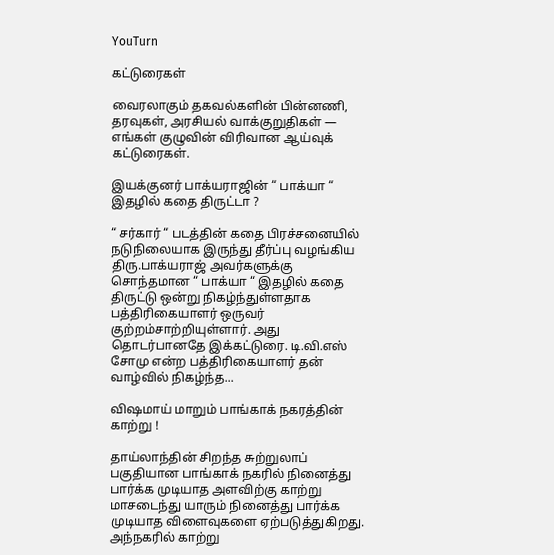YouTurn

கட்டுரைகள்

வைரலாகும் தகவல்களின் பின்னணி, தரவுகள், அரசியல் வாக்குறுதிகள் — எங்கள் குழுவின் விரிவான ஆய்வுக் கட்டுரைகள்.

இயக்குனர் பாக்யராஜின் “ பாக்யா “ இதழில் கதை திருட்டா ?

“ சர்கார் “ படத்தின் கதை பிரச்சனையில் நடுநிலையாக இருந்து தீர்ப்பு வழங்கிய திரு.பாக்யராஜ் அவர்களுக்கு சொந்தமான “ பாக்யா “ இதழில் கதை திருட்டு ஒன்று நிகழ்ந்துள்ளதாக பத்திரிகையாளர் ஒருவர் குற்றம்சாற்றியுள்ளார். அது தொடர்பானதே இக்கட்டுரை. டி.வி.எஸ் சோமு என்ற பத்திரிகையாளர் தன் வாழ்வில் நிகழ்ந்த...

விஷமாய் மாறும் பாங்காக் நகரத்தின் காற்று !

தாய்லாந்தின் சிறந்த சுற்றுலாப் பகுதியான பாங்காக் நகரில் நினைத்து பார்க்க முடியாத அளவிற்கு காற்று மாசடைந்து யாரும் நினைத்து பார்க்க முடியாத விளைவுகளை ஏற்படுத்துகிறது. அந்நகரில் காற்று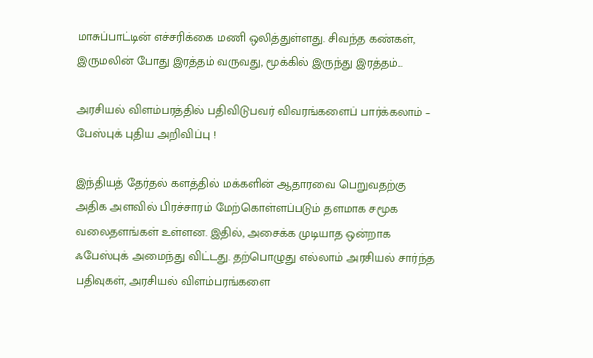மாசுப்பாட்டின் எச்சரிக்கை மணி ஒலித்துள்ளது. சிவந்த கண்கள், இருமலின் போது இரத்தம் வருவது, மூக்கில் இருந்து இரத்தம்...

அரசியல் விளம்பரத்தில் பதிவிடுபவர் விவரங்களைப் பார்க்கலாம் – பேஸ்புக் புதிய அறிவிப்பு !

இந்தியத் தேர்தல் களத்தில் மக்களின் ஆதாரவை பெறுவதற்கு அதிக அளவில் பிரச்சாரம் மேற்கொள்ளப்படும் தளமாக சமூக வலைதளங்கள் உள்ளன. இதில், அசைக்க முடியாத ஒன்றாக ஃபேஸ்புக் அமைந்து விட்டது. தற்பொழுது எல்லாம் அரசியல் சார்ந்த பதிவுகள், அரசியல் விளம்பரங்களை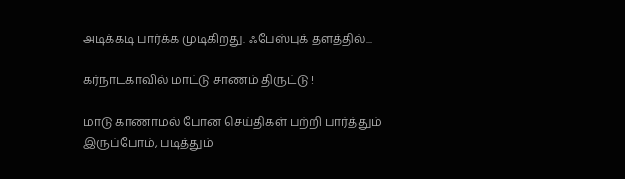அடிக்கடி பார்க்க முடிகிறது. ஃபேஸ்புக் தளத்தில்...

கர்நாடகாவில் மாட்டு சாணம் திருட்டு !

மாடு காணாமல் போன செய்திகள் பற்றி பார்த்தும் இருப்போம், படித்தும்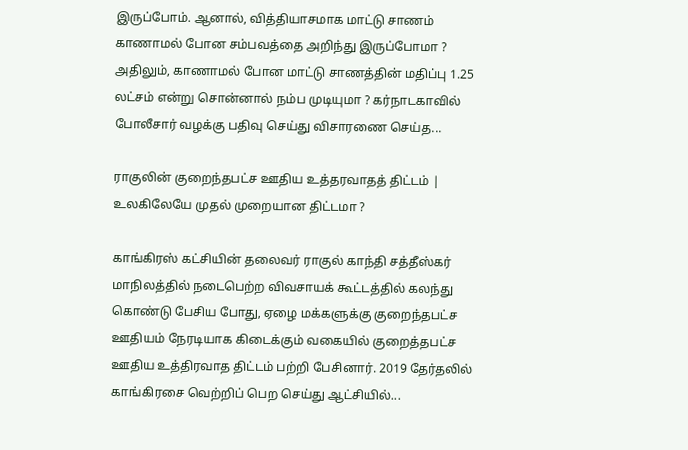இருப்போம். ஆனால், வித்தியாசமாக மாட்டு சாணம் காணாமல் போன சம்பவத்தை அறிந்து இருப்போமா ? அதிலும், காணாமல் போன மாட்டு சாணத்தின் மதிப்பு 1.25 லட்சம் என்று சொன்னால் நம்ப முடியுமா ? கர்நாடகாவில் போலீசார் வழக்கு பதிவு செய்து விசாரணை செய்த...

ராகுலின் குறைந்தபட்ச ஊதிய உத்தரவாதத் திட்டம் | உலகிலேயே முதல் முறையான திட்டமா ?

காங்கிரஸ் கட்சியின் தலைவர் ராகுல் காந்தி சத்தீஸ்கர் மாநிலத்தில் நடைபெற்ற விவசாயக் கூட்டத்தில் கலந்து கொண்டு பேசிய போது, ஏழை மக்களுக்கு குறைந்தபட்ச ஊதியம் நேரடியாக கிடைக்கும் வகையில் குறைத்தபட்ச ஊதிய உத்திரவாத திட்டம் பற்றி பேசினார். 2019 தேர்தலில் காங்கிரசை வெற்றிப் பெற செய்து ஆட்சியில்...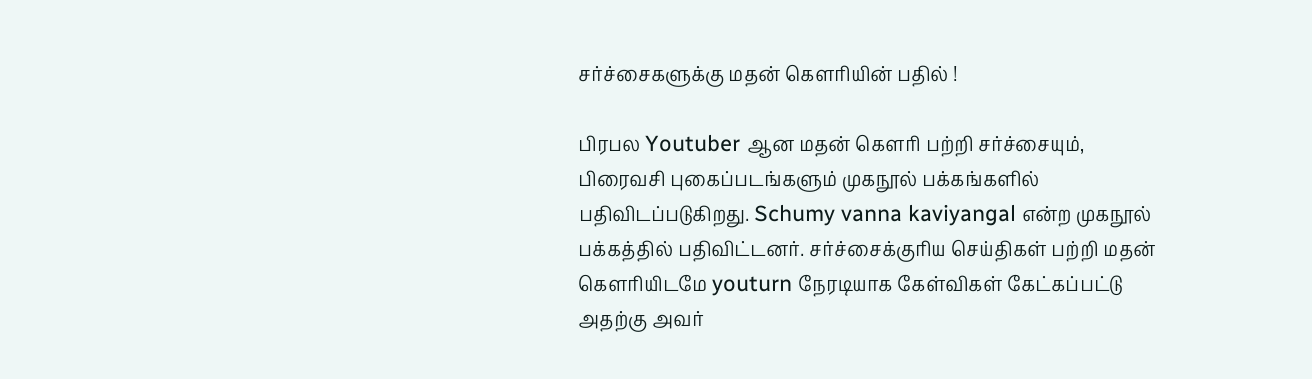சர்ச்சைகளுக்கு மதன் கௌரியின் பதில் !

பிரபல Youtuber ஆன மதன் கௌரி பற்றி சர்ச்சையும், பிரைவசி புகைப்படங்களும் முகநூல் பக்கங்களில் பதிவிடப்படுகிறது. Schumy vanna kaviyangal என்ற முகநூல் பக்கத்தில் பதிவிட்டனர். சர்ச்சைக்குரிய செய்திகள் பற்றி மதன் கௌரியிடமே youturn நேரடியாக கேள்விகள் கேட்கப்பட்டு அதற்கு அவர்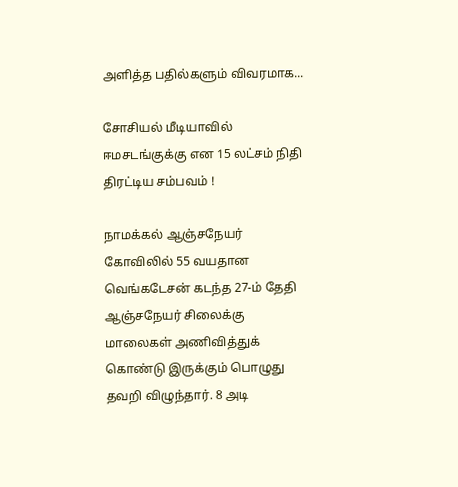அளித்த பதில்களும் விவரமாக...

சோசியல் மீடியாவில் ஈமசடங்குக்கு என 15 லட்சம் நிதி திரட்டிய சம்பவம் !

நாமக்கல் ஆஞ்சநேயர் கோவிலில் 55 வயதான வெங்கடேசன் கடந்த 27-ம் தேதி ஆஞ்சநேயர் சிலைக்கு மாலைகள் அணிவித்துக் கொண்டு இருக்கும் பொழுது தவறி விழுந்தார். 8 அடி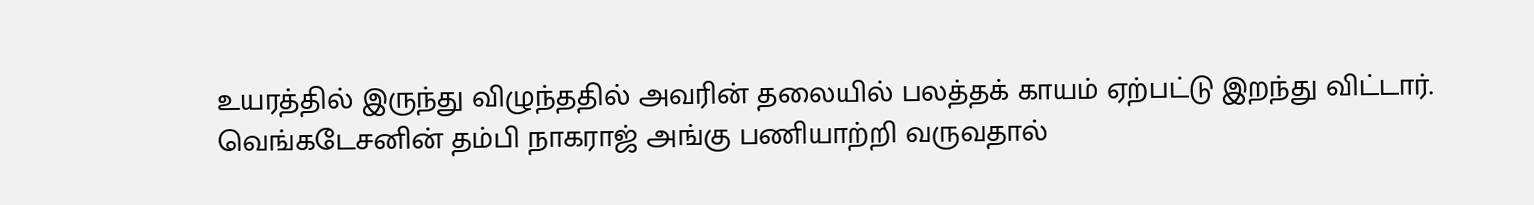உயரத்தில் இருந்து விழுந்ததில் அவரின் தலையில் பலத்தக் காயம் ஏற்பட்டு இறந்து விட்டார். வெங்கடேசனின் தம்பி நாகராஜ் அங்கு பணியாற்றி வருவதால்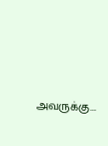அவருக்கு...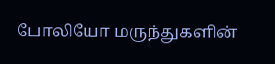போலியோ மருந்துகளின்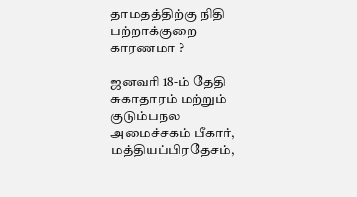தாமதத்திற்கு நிதி பற்றாக்குறை காரணமா ?

ஜனவரி 18-ம் தேதி சுகாதாரம் மற்றும் குடும்பநல அமைச்சகம் பீகார், மத்தியப்பிரதேசம்,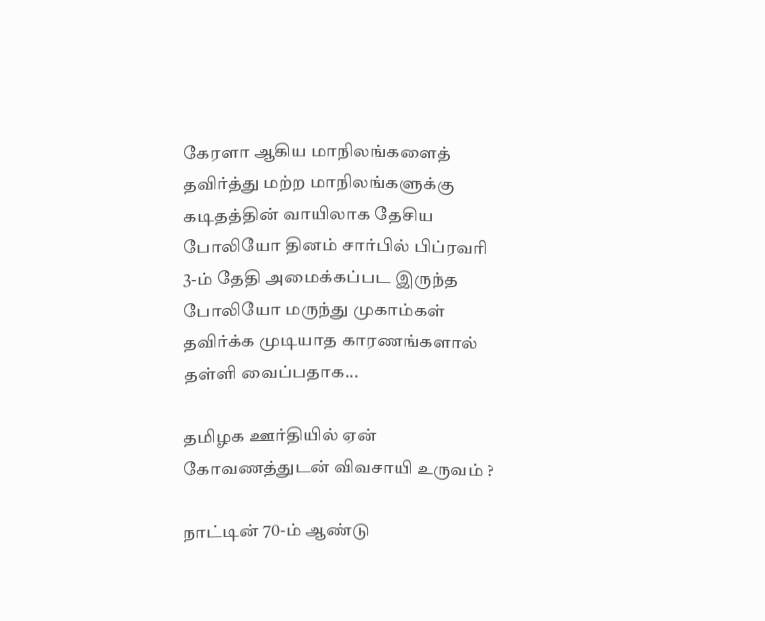கேரளா ஆகிய மாநிலங்களைத் தவிர்த்து மற்ற மாநிலங்களுக்கு கடிதத்தின் வாயிலாக தேசிய போலியோ தினம் சார்பில் பிப்ரவரி 3-ம் தேதி அமைக்கப்பட இருந்த போலியோ மருந்து முகாம்கள் தவிர்க்க முடியாத காரணங்களால் தள்ளி வைப்பதாக...

தமிழக ஊர்தியில் ஏன் கோவணத்துடன் விவசாயி உருவம் ?

நாட்டின் 70-ம் ஆண்டு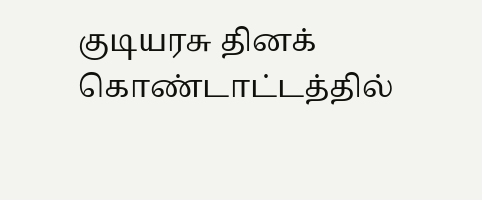குடியரசு தினக் கொண்டாட்டத்தில்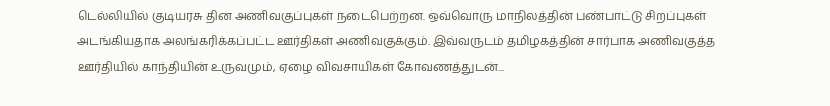டெல்லியில் குடியரசு தின அணிவகுப்புகள் நடைபெற்றன. ஒவ்வொரு மாநிலத்தின் பண்பாட்டு சிறப்புகள் அடங்கியதாக அலங்கரிக்கப்பட்ட ஊர்திகள் அணிவகுக்கும். இவ்வருடம் தமிழகத்தின் சார்பாக அணிவகுத்த ஊர்தியில் காந்தியின் உருவமும், ஏழை விவசாயிகள் கோவணத்துடன்...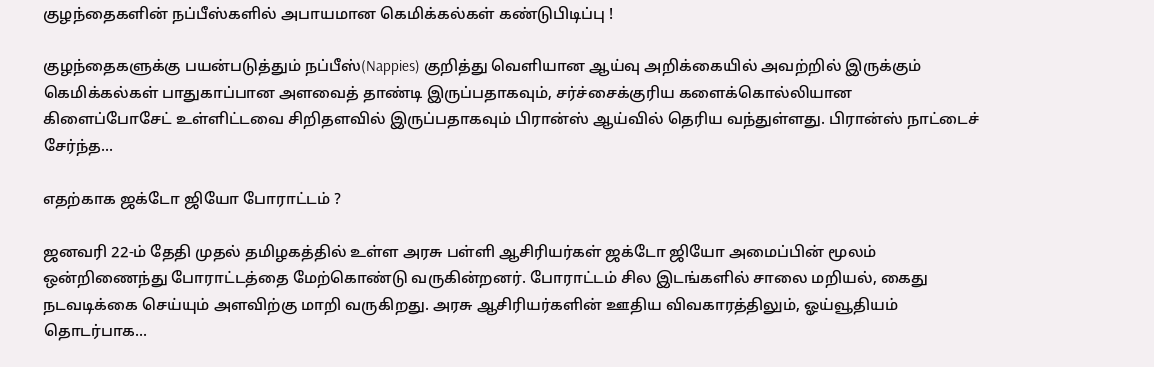குழந்தைகளின் நப்பீஸ்களில் அபாயமான கெமிக்கல்கள் கண்டுபிடிப்பு !

குழந்தைகளுக்கு பயன்படுத்தும் நப்பீஸ்(Nappies) குறித்து வெளியான ஆய்வு அறிக்கையில் அவற்றில் இருக்கும் கெமிக்கல்கள் பாதுகாப்பான அளவைத் தாண்டி இருப்பதாகவும், சர்ச்சைக்குரிய களைக்கொல்லியான கிளைப்போசேட் உள்ளிட்டவை சிறிதளவில் இருப்பதாகவும் பிரான்ஸ் ஆய்வில் தெரிய வந்துள்ளது. பிரான்ஸ் நாட்டைச் சேர்ந்த...

எதற்காக ஜக்டோ ஜியோ போராட்டம் ?

ஜனவரி 22-ம் தேதி முதல் தமிழகத்தில் உள்ள அரசு பள்ளி ஆசிரியர்கள் ஜக்டோ ஜியோ அமைப்பின் மூலம் ஒன்றிணைந்து போராட்டத்தை மேற்கொண்டு வருகின்றனர். போராட்டம் சில இடங்களில் சாலை மறியல், கைது நடவடிக்கை செய்யும் அளவிற்கு மாறி வருகிறது. அரசு ஆசிரியர்களின் ஊதிய விவகாரத்திலும், ஓய்வூதியம் தொடர்பாக...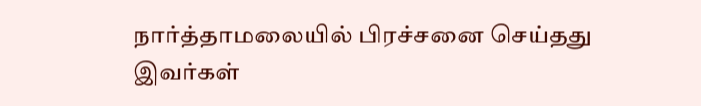நார்த்தாமலையில் பிரச்சனை செய்தது இவர்கள்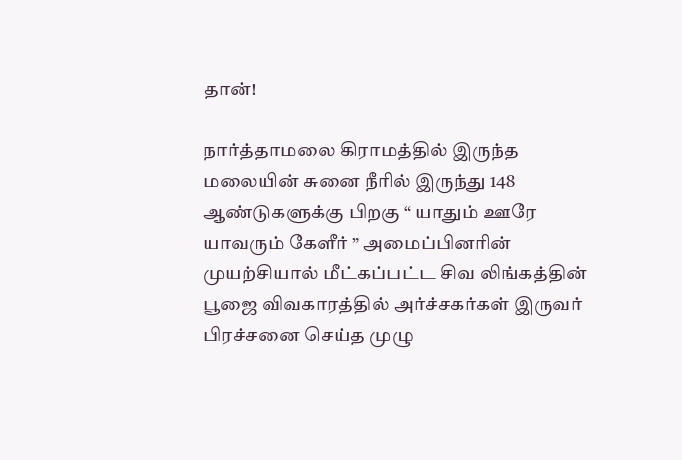தான்!

நார்த்தாமலை கிராமத்தில் இருந்த மலையின் சுனை நீரில் இருந்து 148 ஆண்டுகளுக்கு பிறகு “ யாதும் ஊரே யாவரும் கேளீர் ” அமைப்பினரின் முயற்சியால் மீட்கப்பட்ட சிவ லிங்கத்தின் பூஜை விவகாரத்தில் அர்ச்சகர்கள் இருவர் பிரச்சனை செய்த முழு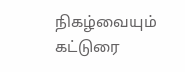நிகழ்வையும் கட்டுரை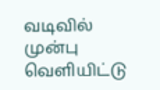வடிவில் முன்பு வெளியிட்டு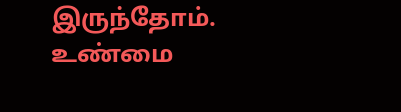இருந்தோம். உண்மை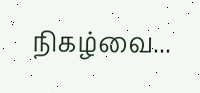நிகழ்வை...